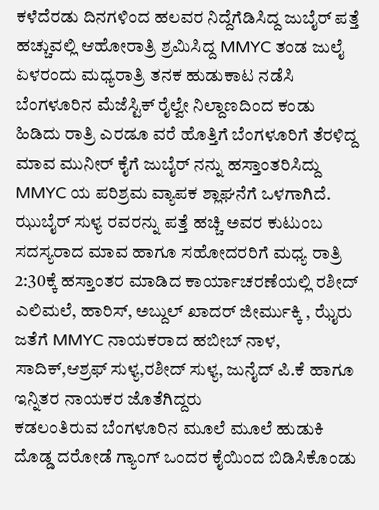ಕಳೆದೆರಡು ದಿನಗಳಿಂದ ಹಲವರ ನಿದ್ದೆಗೆಡಿಸಿದ್ದ ಜುಬೈರ್ ಪತ್ತೆ ಹಚ್ಚುವಲ್ಲಿ ಆಹೋರಾತ್ರಿ ಶ್ರಮಿಸಿದ್ದ MMYC ತಂಡ ಜುಲೈ ಏಳರಂದು ಮಧ್ಯರಾತ್ರಿ ತನಕ ಹುಡುಕಾಟ ನಡೆಸಿ ಬೆಂಗಳೂರಿನ ಮೆಜೆಸ್ಟಿಕ್ ರೈಲ್ವೇ ನಿಲ್ದಾಣದಿಂದ ಕಂಡು ಹಿಡಿದು ರಾತ್ರಿ ಎರಡೂ ವರೆ ಹೊತ್ತಿಗೆ ಬೆಂಗಳೂರಿಗೆ ತೆರಳಿದ್ದ ಮಾವ ಮುನೀರ್ ಕೈಗೆ ಜುಬೈರ್ ನನ್ನು ಹಸ್ತಾಂತರಿಸಿದ್ದು MMYC ಯ ಪರಿಶ್ರಮ ವ್ಯಾಪಕ ಶ್ಲಾಘನೆಗೆ ಒಳಗಾಗಿದೆ.
ಝುಬೈರ್ ಸುಳ್ಯ ರವರನ್ನು ಪತ್ತೆ ಹಚ್ಚಿ ಅವರ ಕುಟುಂಬ ಸದಸ್ಯರಾದ ಮಾವ ಹಾಗೂ ಸಹೋದರರಿಗೆ ಮಧ್ಯ ರಾತ್ರಿ 2:30ಕ್ಕೆ ಹಸ್ತಾಂತರ ಮಾಡಿದ ಕಾರ್ಯಾಚರಣೆಯಲ್ಲಿ ರಶೀದ್ ಎಲಿಮಲೆ, ಹಾರಿಸ್, ಅಬ್ದುಲ್ ಖಾದರ್ ಜೀರ್ಮುಕ್ಕಿ , ಝೈರು ಜತೆಗೆ MMYC ನಾಯಕರಾದ ಹಬೀಬ್ ನಾಳ, ಸಾದಿಕ್,ಆಶ್ರಫ್ ಸುಳ್ಯ,ರಶೀದ್ ಸುಳ್ಯ, ಜುನೈದ್ ಪಿ.ಕೆ ಹಾಗೂ ಇನ್ನಿತರ ನಾಯಕರ ಜೊತೆಗಿದ್ದರು
ಕಡಲಂತಿರುವ ಬೆಂಗಳೂರಿನ ಮೂಲೆ ಮೂಲೆ ಹುಡುಕಿ ದೊಡ್ಡ ದರೋಡೆ ಗ್ಯಾಂಗ್ ಒಂದರ ಕೈಯಿಂದ ಬಿಡಿಸಿಕೊಂಡು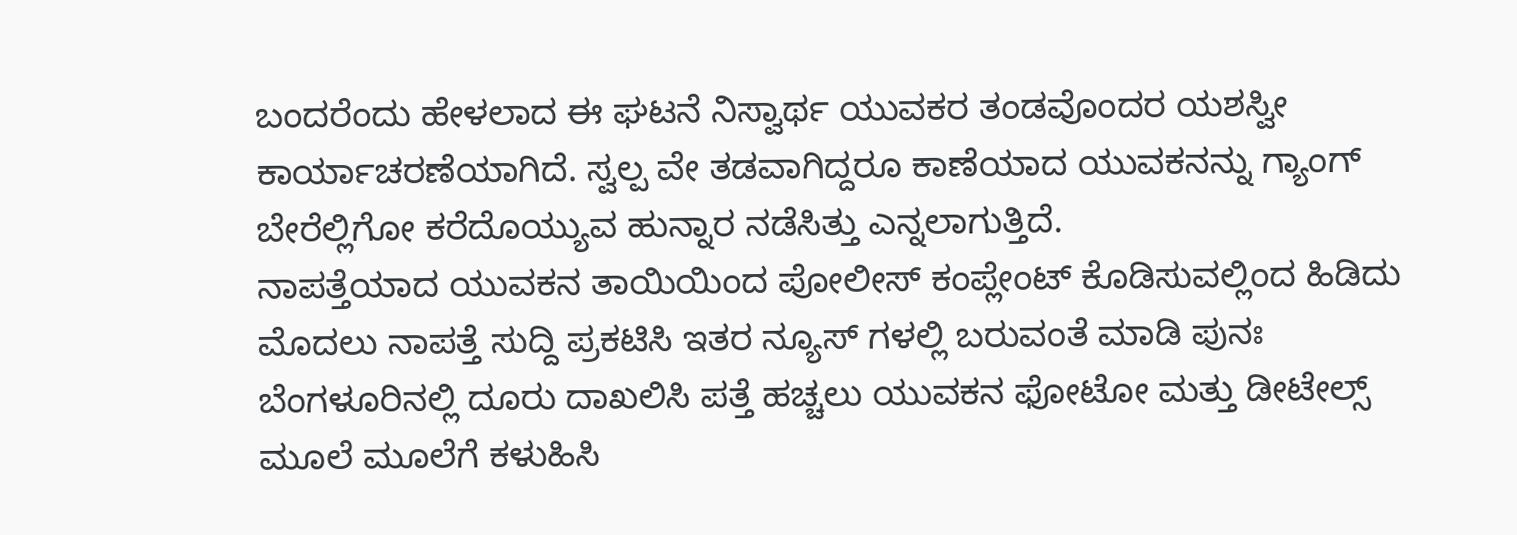ಬಂದರೆಂದು ಹೇಳಲಾದ ಈ ಘಟನೆ ನಿಸ್ವಾರ್ಥ ಯುವಕರ ತಂಡವೊಂದರ ಯಶಸ್ವೀ ಕಾರ್ಯಾಚರಣೆಯಾಗಿದೆ. ಸ್ವಲ್ಪ ವೇ ತಡವಾಗಿದ್ದರೂ ಕಾಣೆಯಾದ ಯುವಕನನ್ನು ಗ್ಯಾಂಗ್ ಬೇರೆಲ್ಲಿಗೋ ಕರೆದೊಯ್ಯುವ ಹುನ್ನಾರ ನಡೆಸಿತ್ತು ಎನ್ನಲಾಗುತ್ತಿದೆ.
ನಾಪತ್ತೆಯಾದ ಯುವಕನ ತಾಯಿಯಿಂದ ಪೋಲೀಸ್ ಕಂಪ್ಲೇಂಟ್ ಕೊಡಿಸುವಲ್ಲಿಂದ ಹಿಡಿದು ಮೊದಲು ನಾಪತ್ತೆ ಸುದ್ದಿ ಪ್ರಕಟಿಸಿ ಇತರ ನ್ಯೂಸ್ ಗಳಲ್ಲಿ ಬರುವಂತೆ ಮಾಡಿ ಪುನಃ ಬೆಂಗಳೂರಿನಲ್ಲಿ ದೂರು ದಾಖಲಿಸಿ ಪತ್ತೆ ಹಚ್ಚಲು ಯುವಕನ ಫೋಟೋ ಮತ್ತು ಡೀಟೇಲ್ಸ್ ಮೂಲೆ ಮೂಲೆಗೆ ಕಳುಹಿಸಿ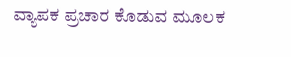ವ್ಯಾಪಕ ಪ್ರಚಾರ ಕೊಡುವ ಮೂಲಕ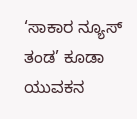‘ಸಾಕಾರ ನ್ಯೂಸ್ ತಂಡ’ ಕೂಡಾ ಯುವಕನ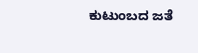ಕುಟುಂಬದ ಜತೆ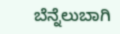ಬೆನ್ನೆಲುಬಾಗಿ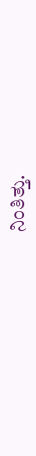ನಿಂತಿತ್ತು.